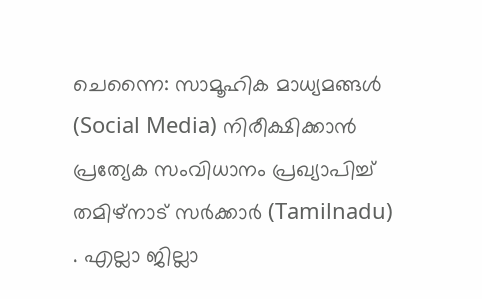ചെന്നൈ: സാമൂഹിക മാധ്യമങ്ങൾ (Social Media) നിരീക്ഷിക്കാൻ പ്രത്യേക സംവിധാനം പ്രഖ്യാപിച്ച് തമിഴ്നാട് സർക്കാർ (Tamilnadu) . എല്ലാ ജില്ലാ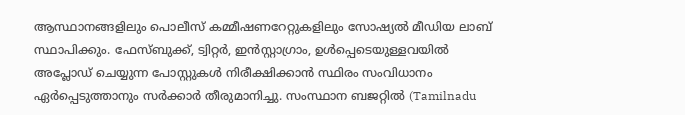ആസ്ഥാനങ്ങളിലും പൊലീസ് കമ്മീഷണറേറ്റുകളിലും സോഷ്യൽ മീഡിയ ലാബ് സ്ഥാപിക്കും. ഫേസ്ബുക്ക്, ട്വിറ്റർ, ഇൻസ്റ്റാഗ്രാം, ഉൾപ്പെടെയുള്ളവയിൽ അപ്ലോഡ് ചെയ്യുന്ന പോസ്റ്റുകൾ നിരീക്ഷിക്കാൻ സ്ഥിരം സംവിധാനം ഏർപ്പെടുത്താനും സർക്കാർ തീരുമാനിച്ചു. സംസ്ഥാന ബജറ്റിൽ (Tamilnadu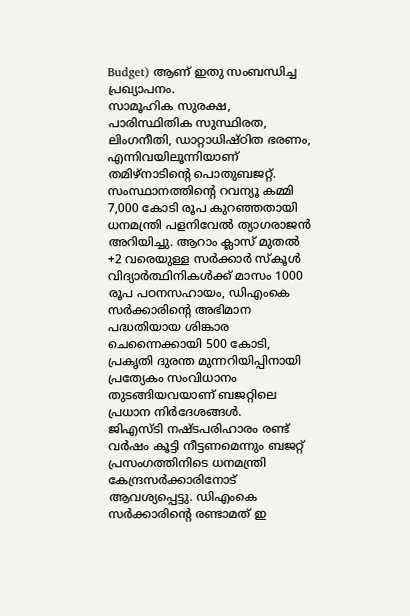Budget) ആണ് ഇതു സംബന്ധിച്ച പ്രഖ്യാപനം.
സാമൂഹിക സുരക്ഷ, പാരിസ്ഥിതിക സുസ്ഥിരത, ലിംഗനീതി, ഡാറ്റാധിഷ്ഠിത ഭരണം, എന്നിവയിലൂന്നിയാണ് തമിഴ്നാടിന്റെ പൊതുബജറ്റ്. സംസ്ഥാനത്തിന്റെ റവന്യൂ കമ്മി 7,000 കോടി രൂപ കുറഞ്ഞതായി ധനമന്ത്രി പളനിവേൽ ത്യാഗരാജൻ അറിയിച്ചു. ആറാം ക്ലാസ് മുതൽ +2 വരെയുള്ള സർക്കാർ സ്കൂൾ വിദ്യാർത്ഥിനികൾക്ക് മാസം 1000 രൂപ പഠനസഹായം, ഡിഎംകെ സർക്കാരിന്റെ അഭിമാന പദ്ധതിയായ ശിങ്കാര ചെന്നൈക്കായി 500 കോടി, പ്രകൃതി ദുരന്ത മുന്നറിയിപ്പിനായി പ്രത്യേകം സംവിധാനം തുടങ്ങിയവയാണ് ബജറ്റിലെ പ്രധാന നിർദേശങ്ങൾ.
ജിഎസ്ടി നഷ്ടപരിഹാരം രണ്ട് വർഷം കൂട്ടി നീട്ടണമെന്നും ബജറ്റ് പ്രസംഗത്തിനിടെ ധനമന്ത്രി കേന്ദ്രസർക്കാരിനോട് ആവശ്യപ്പെട്ടു. ഡിഎംകെ സർക്കാരിന്റെ രണ്ടാമത് ഇ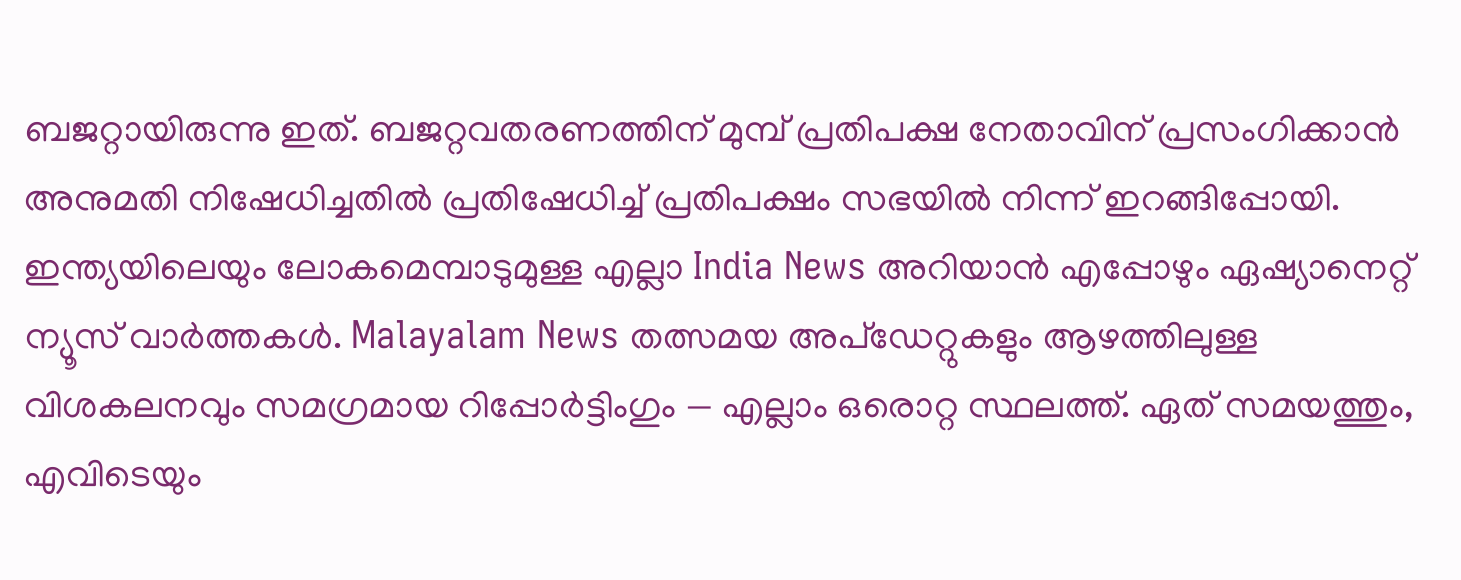ബജറ്റായിരുന്നു ഇത്. ബജറ്റവതരണത്തിന് മുമ്പ് പ്രതിപക്ഷ നേതാവിന് പ്രസംഗിക്കാൻ അനുമതി നിഷേധിച്ചതിൽ പ്രതിഷേധിച്ച് പ്രതിപക്ഷം സഭയിൽ നിന്ന് ഇറങ്ങിപ്പോയി.
ഇന്ത്യയിലെയും ലോകമെമ്പാടുമുള്ള എല്ലാ India News അറിയാൻ എപ്പോഴും ഏഷ്യാനെറ്റ് ന്യൂസ് വാർത്തകൾ. Malayalam News തത്സമയ അപ്ഡേറ്റുകളും ആഴത്തിലുള്ള വിശകലനവും സമഗ്രമായ റിപ്പോർട്ടിംഗും — എല്ലാം ഒരൊറ്റ സ്ഥലത്ത്. ഏത് സമയത്തും, എവിടെയും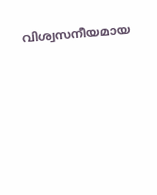വിശ്വസനീയമായ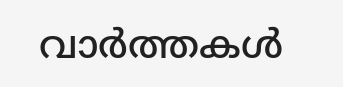വാർത്തകൾ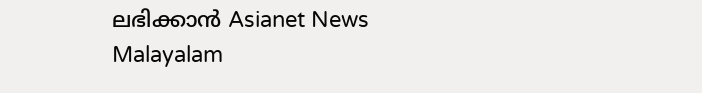ലഭിക്കാൻ Asianet News Malayalam